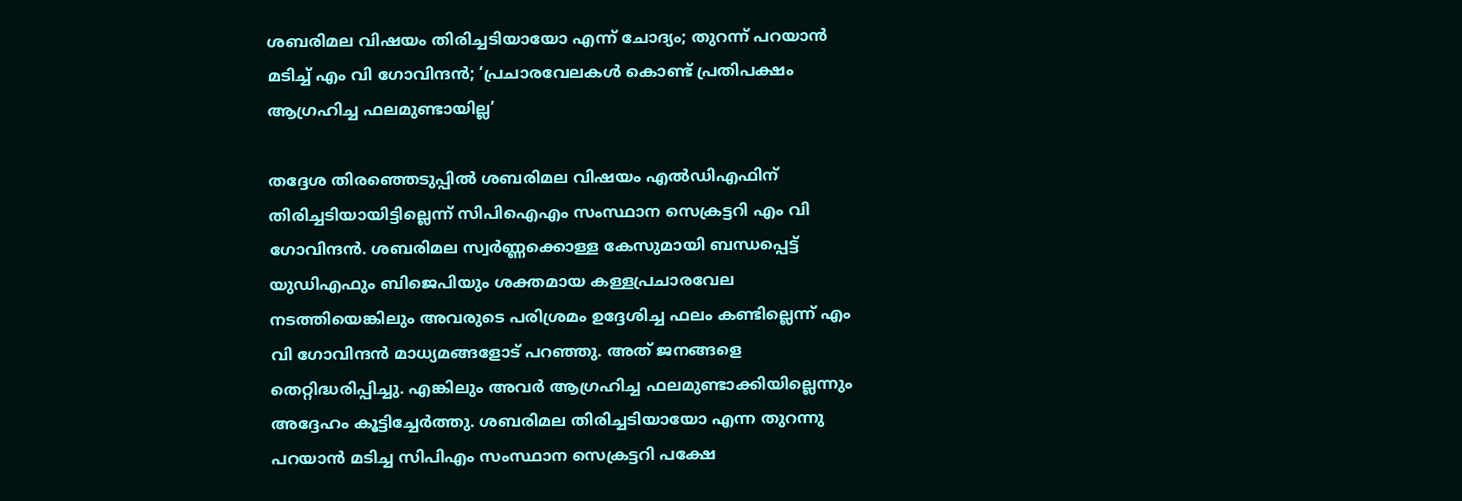ശബരിമല വിഷയം തിരിച്ചടിയായോ എന്ന് ചോദ്യം; തുറന്ന് പറയാന്‍ മടിച്ച് എം വി ഗോവിന്ദന്‍; ‘പ്രചാരവേലകള്‍ കൊണ്ട് പ്രതിപക്ഷം ആഗ്രഹിച്ച ഫലമുണ്ടായില്ല’

തദ്ദേശ തിരഞ്ഞെടുപ്പില്‍ ശബരിമല വിഷയം എല്‍ഡിഎഫിന് തിരിച്ചടിയായിട്ടില്ലെന്ന് സിപിഐഎം സംസ്ഥാന സെക്രട്ടറി എം വി ഗോവിന്ദന്‍. ശബരിമല സ്വര്‍ണ്ണക്കൊള്ള കേസുമായി ബന്ധപ്പെട്ട് യുഡിഎഫും ബിജെപിയും ശക്തമായ കള്ളപ്രചാരവേല നടത്തിയെങ്കിലും അവരുടെ പരിശ്രമം ഉദ്ദേശിച്ച ഫലം കണ്ടില്ലെന്ന് എം വി ഗോവിന്ദന്‍ മാധ്യമങ്ങളോട് പറഞ്ഞു. അത് ജനങ്ങളെ തെറ്റിദ്ധരിപ്പിച്ചു. എങ്കിലും അവര്‍ ആഗ്രഹിച്ച ഫലമുണ്ടാക്കിയില്ലെന്നും അദ്ദേഹം കൂട്ടിച്ചേര്‍ത്തു. ശബരിമല തിരിച്ചടിയായോ എന്ന തുറന്നു പറയാന്‍ മടിച്ച സിപിഎം സംസ്ഥാന സെക്രട്ടറി പക്ഷേ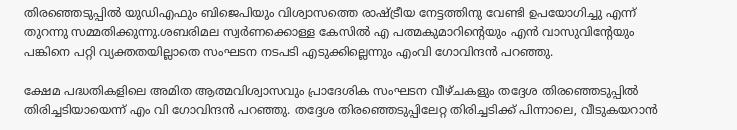തിരഞ്ഞെടുപ്പില്‍ യുഡിഎഫും ബിജെപിയും വിശ്വാസത്തെ രാഷ്ട്രീയ നേട്ടത്തിനു വേണ്ടി ഉപയോഗിച്ചു എന്ന് തുറന്നു സമ്മതിക്കുന്നു.ശബരിമല സ്വര്‍ണക്കൊള്ള കേസില്‍ എ പത്മകുമാറിന്റെയും എന്‍ വാസുവിന്റേയും പങ്കിനെ പറ്റി വ്യക്തതയില്ലാതെ സംഘടന നടപടി എടുക്കില്ലെന്നും എംവി ഗോവിന്ദന്‍ പറഞ്ഞു.

ക്ഷേമ പദ്ധതികളിലെ അമിത ആത്മവിശ്വാസവും പ്രാദേശിക സംഘടന വീഴ്ചകളും തദ്ദേശ തിരഞ്ഞെടുപ്പില്‍ തിരിച്ചടിയായെന്ന് എം വി ഗോവിന്ദന്‍ പറഞ്ഞു. തദ്ദേശ തിരഞ്ഞെടുപ്പിലേറ്റ തിരിച്ചടിക്ക് പിന്നാലെ, വീടുകയറാന്‍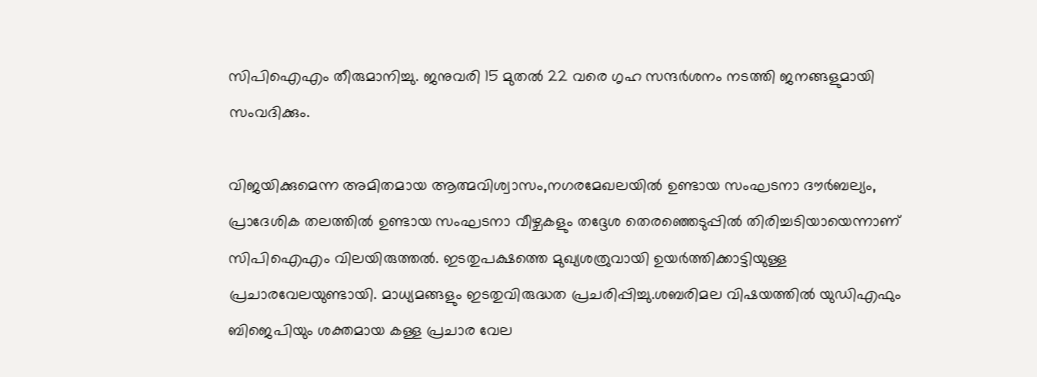സിപിഐഎം തീരുമാനിച്ചു. ജനുവരി 15 മുതല്‍ 22 വരെ ഗൃഹ സന്ദര്‍ശനം നടത്തി ജനങ്ങളുമായി സംവദിക്കും.

വിജയിക്കുമെന്ന അമിതമായ ആത്മവിശ്വാസം,നഗരമേഖലയില്‍ ഉണ്ടായ സംഘടനാ ദൗര്‍ബല്യം, പ്രാദേശിക തലത്തില്‍ ഉണ്ടായ സംഘടനാ വീഴ്ചകളും തദ്ദേശ തെരഞ്ഞെടുപ്പില്‍ തിരിച്ചടിയായെന്നാണ് സിപിഐഎം വിലയിരുത്തല്‍. ഇടതുപക്ഷത്തെ മുഖ്യശത്രുവായി ഉയര്‍ത്തിക്കാട്ടിയുള്ള പ്രചാരവേലയുണ്ടായി. മാധ്യമങ്ങളും ഇടതുവിരുദ്ധത പ്രചരിപ്പിച്ചു.ശബരിമല വിഷയത്തില്‍ യുഡിഎഫും ബിജെപിയും ശക്തമായ കള്ള പ്രചാര വേല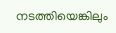നടത്തിയെങ്കിലും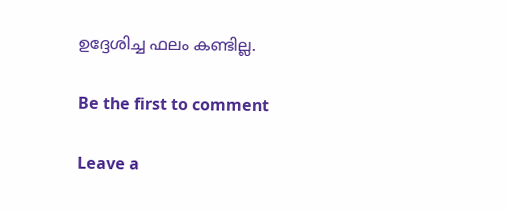ഉദ്ദേശിച്ച ഫലം കണ്ടില്ല.

Be the first to comment

Leave a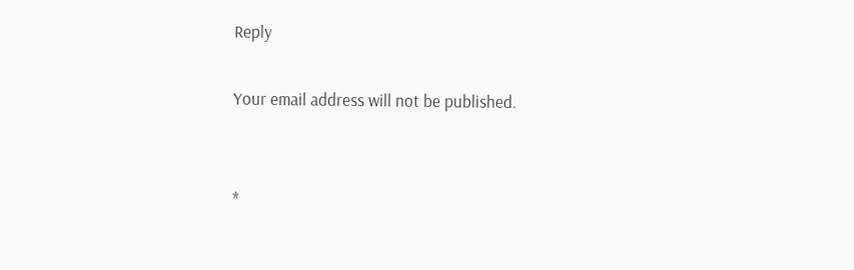Reply

Your email address will not be published.


*